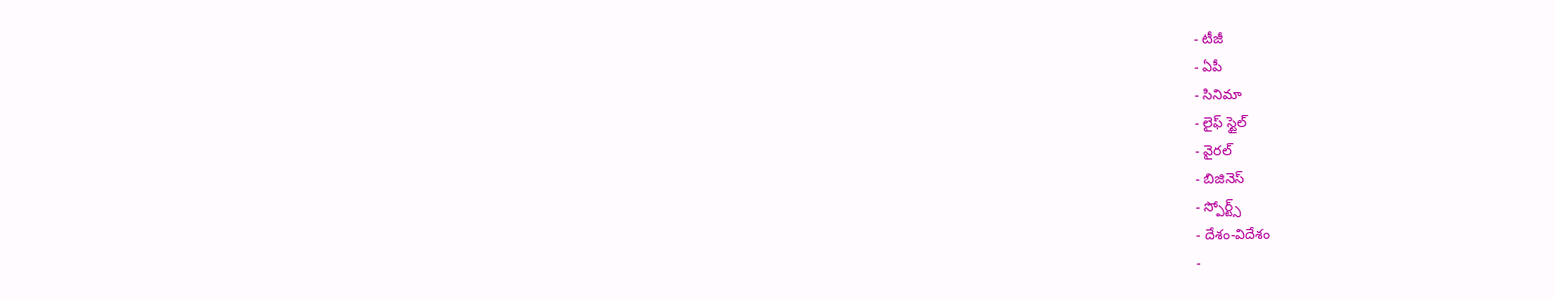- టీజీ
- ఏపీ
- సినిమా
- లైఫ్ స్టైల్
- వైరల్
- బిజినెస్
- స్పోర్ట్స్
- దేశం-విదేశం
-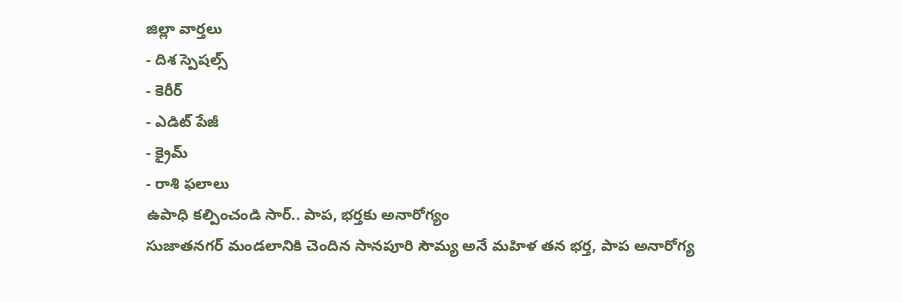జిల్లా వార్తలు
- దిశ స్పెషల్స్
- కెరీర్
- ఎడిట్ పేజీ
- క్రైమ్
- రాశి ఫలాలు
ఉపాధి కల్పించండి సార్.. పాప, భర్తకు అనారోగ్యం
సుజాతనగర్ మండలానికి చెందిన సానపూరి సౌమ్య అనే మహిళ తన భర్త, పాప అనారోగ్య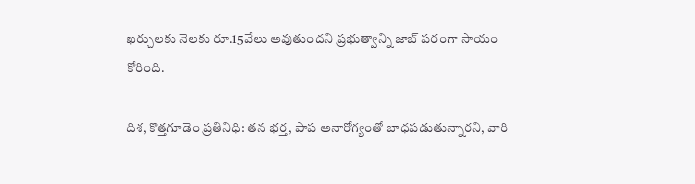ఖర్చులకు నెలకు రూ.15వేలు అవుతుందని ప్రభుత్వాన్ని జాబ్ పరంగా సాయం కోరింది.

దిశ, కొత్తగూడెం ప్రతినిధి: తన భర్త, పాప అనారోగ్యంతో బాధపడుతున్నారని, వారి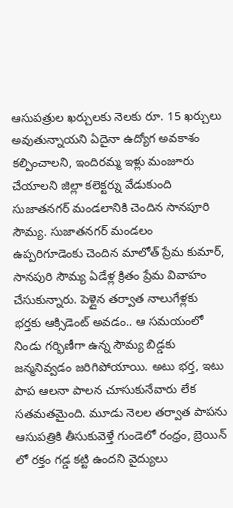ఆసుపత్రుల ఖర్చులకు నెలకు రూ. 15 ఖర్చులు అవుతున్నాయని ఏదైనా ఉద్యోగ అవకాశం కల్పించాలని, ఇందిరమ్మ ఇళ్లు మంజూరు చేయాలని జిల్లా కలెక్టర్ను వేడుకుంది సుజాతనగర్ మండలానికి చెందిన సానపూరి సౌమ్య. సుజాతనగర్ మండలం ఉప్పరిగూడెంకు చెందిన మాలోత్ ప్రేమ కుమార్, సానపురి సౌమ్య ఏడేళ్ల క్రితం ప్రేమ వివాహం చేసుకున్నారు. పెళ్లైన తర్వాత నాలుగేళ్లకు భర్తకు ఆక్సిడెంట్ అవడం.. ఆ సమయంలో నిండు గర్భిణీగా ఉన్న సౌమ్య బిడ్డకు జన్మనివ్వడం జరిగిపోయాయి. అటు భర్త, ఇటు పాప ఆలనా పాలన చూసుకునేవారు లేక సతమతమైంది. మూడు నెలల తర్వాత పాపను ఆసుపత్రికి తీసుకువెళ్తే గుండెలో రంధ్రం, బ్రెయిన్ లో రక్తం గడ్డ కట్టి ఉందని వైద్యులు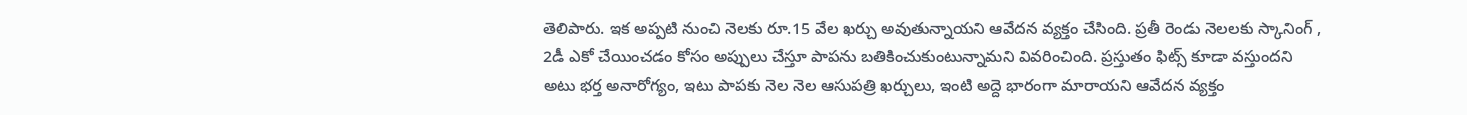తెలిపారు. ఇక అప్పటి నుంచి నెలకు రూ.15 వేల ఖర్చు అవుతున్నాయని ఆవేదన వ్యక్తం చేసింది. ప్రతీ రెండు నెలలకు స్కానింగ్ , 2డీ ఎకో చేయించడం కోసం అప్పులు చేస్తూ పాపను బతికించుకుంటున్నామని వివరించింది. ప్రస్తుతం ఫిట్స్ కూడా వస్తుందని అటు భర్త అనారోగ్యం, ఇటు పాపకు నెల నెల ఆసుపత్రి ఖర్చులు, ఇంటి అద్దె భారంగా మారాయని ఆవేదన వ్యక్తం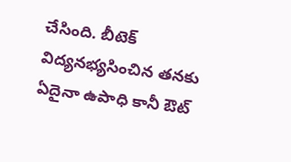చేసింది. బీటెక్ విద్యనభ్యసించిన తనకు ఏదైనా ఉపాధి కానీ ఔట్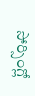సోర్సింగ్లో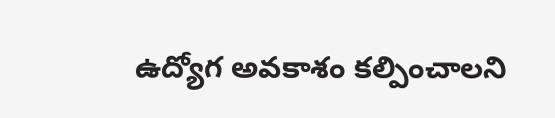ఉద్యోగ అవకాశం కల్పించాలని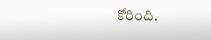కోరింది.